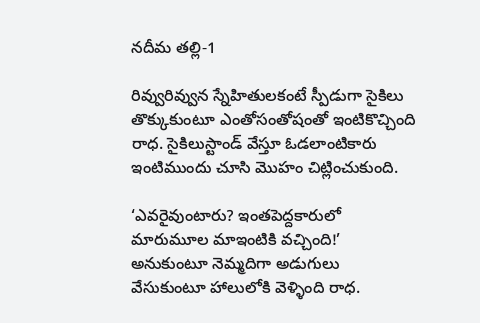నదీమ తల్లి-1

రివ్వురివ్వున స్నేహితులకంటే స్పీడుగా సైకిలు తొక్కుకుంటూ ఎంతోసంతోషంతో ఇంటికొచ్చింది రాధ. సైకిలుస్టాండ్ వేస్తూ ఓడలాంటికారు ఇంటిముందు చూసి మొహం చిట్లించుకుంది.

‘ఎవరైవుంటారు? ఇంతపెద్దకారులో మారుమూల మాఇంటికి వచ్చింది!’ అనుకుంటూ నెమ్మదిగా అడుగులు వేసుకుంటూ హాలులోకి వెళ్ళింది రాధ.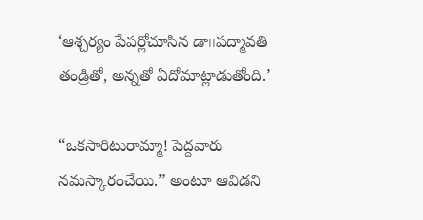‘ఆశ్చర్యం పేపర్లోచూసిన డా౹౹పద్మావతి తండ్రితో, అన్నతో ఏదోమాట్లాడుతోంది.’

“ఒకసారిటురామ్మా! పెద్దవారు నమస్కారంచేయి.” అంటూ ఆవిడని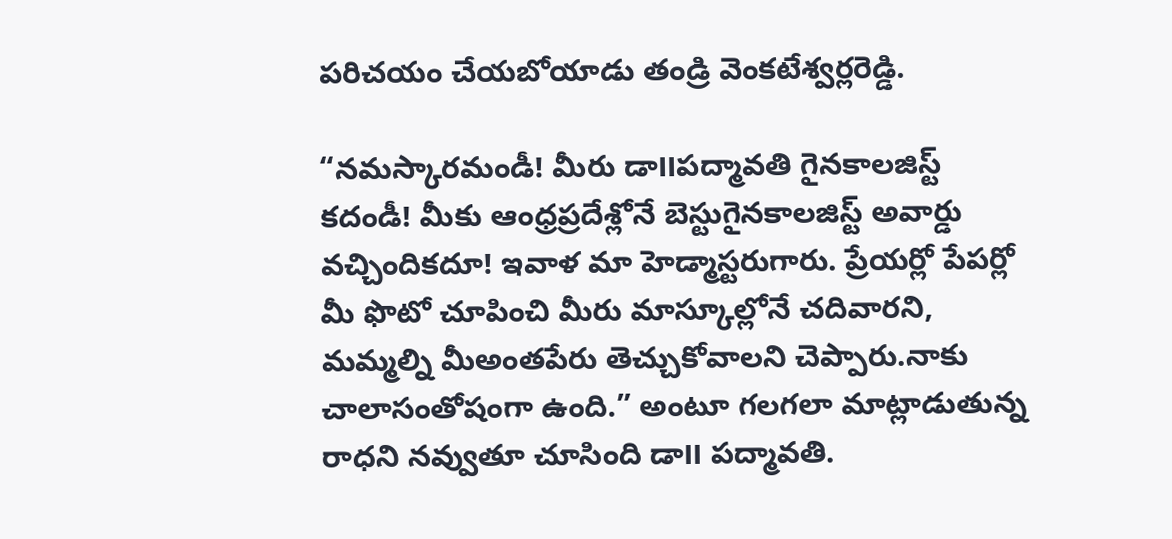పరిచయం చేయబోయాడు తండ్రి వెంకటేశ్వర్లరెడ్డి.

“నమస్కారమండీ! మీరు డా౹౹పద్మావతి గైనకాలజిస్ట్ కదండీ! మీకు ఆంధ్రప్రదేశ్లోనే బెస్టుగైనకాలజిస్ట్ అవార్డు వచ్చిందికదూ! ఇవాళ మా హెడ్మాస్టరుగారు. ప్రేయర్లో పేపర్లో మీ ఫొటో చూపించి మీరు మాస్కూల్లోనే చదివారని, మమ్మల్ని మీఅంతపేరు తెచ్చుకోవాలని చెప్పారు.నాకు చాలాసంతోషంగా ఉంది.” అంటూ గలగలా మాట్లాడుతున్న రాధని నవ్వుతూ చూసింది డా౹౹ పద్మావతి.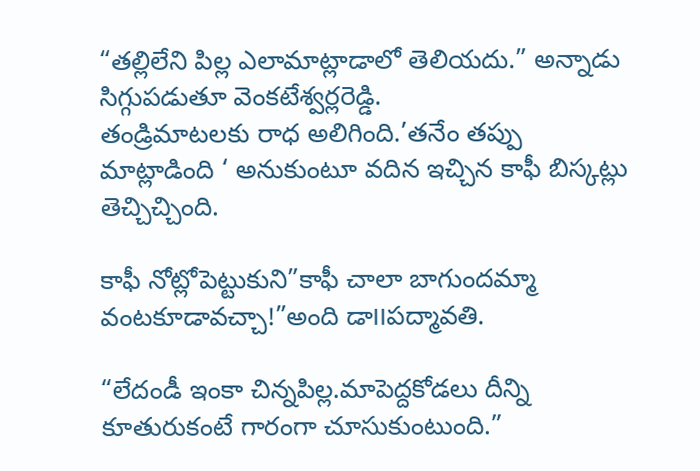“తల్లిలేని పిల్ల ఎలామాట్లాడాలో తెలియదు.” అన్నాడు సిగ్గుపడుతూ వెంకటేశ్వర్లరెడ్డి.
తండ్రిమాటలకు రాధ అలిగింది.’తనేం తప్పు మాట్లాడింది ‘ అనుకుంటూ వదిన ఇచ్చిన కాఫీ బిస్కట్లు తెచ్చిచ్చింది.

కాఫీ నోట్లోపెట్టుకుని”కాఫీ చాలా బాగుందమ్మా వంటకూడావచ్చా!”అంది డా౹౹పద్మావతి.

“లేదండీ ఇంకా చిన్నపిల్ల.మాపెద్దకోడలు దీన్ని కూతురుకంటే గారంగా చూసుకుంటుంది.”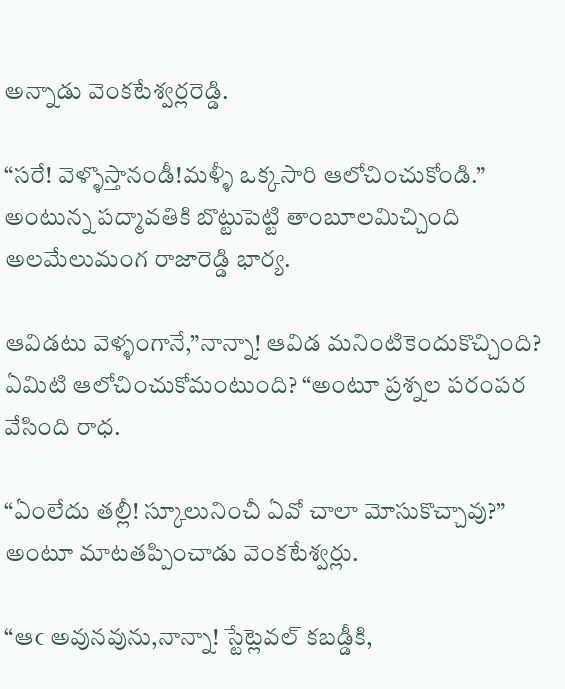అన్నాడు వెంకటేశ్వర్లరెడ్డి.

“సరే! వెళ్ళొస్తానండీ!మళ్ళీ ఒక్కసారి ఆలోచించుకోండి.” అంటున్న పద్మావతికి బొట్టుపెట్టి తాంబూలమిచ్చింది అలమేలుమంగ రాజారెడ్డి భార్య.

ఆవిడటు వెళ్ళంగానే,”నాన్నా! ఆవిడ మనింటికెందుకొచ్చింది? ఏమిటి ఆలోచించుకోమంటుంది? “అంటూ ప్రశ్నల పరంపర వేసింది రాధ.

“ఏంలేదు తల్లీ! స్కూలునించీ ఏవో చాలా మోసుకొచ్చావు?” అంటూ మాటతప్పించాడు వెంకటేశ్వర్లు.

“ఆఁ అవునవును,నాన్నా! స్టేట్లెవల్ కబడ్డీకి,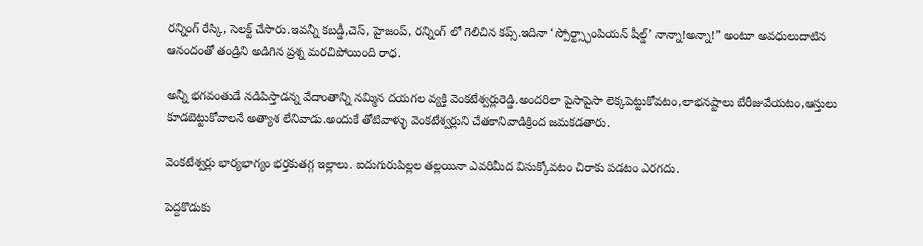రన్నింగ్ రేస్కి, సెలక్ట్ చేసారు.ఇవన్నీ కబడ్డీ,చెస్, హైజంప్, రన్నింగ్ లో గెలిచిన కప్స్.ఇదినా ‘స్పోర్ట్స్ఛాంపియన్ షీల్డ్’ నాన్నా!అన్నా!” అంటూ అవధులుదాటిన ఆనందంతో తండ్రిని అడిగిన ప్రశ్న మరచిపోయింది రాధ.

అన్నీ భగవంతుడే నడిపిస్తాడన్న వేదాంతాన్ని నమ్మిన దయగల వ్యక్తి వెంకటేశ్వర్లురెడ్డి.అందరిలా పైసాపైసా లెక్కపెట్టుకోవటం,లాభనష్టాలు బేరీజువేయటం,ఆస్తులు కూడబెట్టుకోవాలనే అత్యాశ లేనివాడు.అందుకే తోటివాళ్ళు వెంకటేశ్వర్లుని చేతకానివాడిక్రింద జమకడతారు.

వెంకటేశ్వర్లు భార్యభాగ్యం భర్తకుతగ్గ ఇల్లాలు. ఐదుగురుపిల్లల తల్లయినా ఎవరిమీద విసుక్కోవటం చిరాకు పడటం ఎరగదు.

పెద్దకొడుకు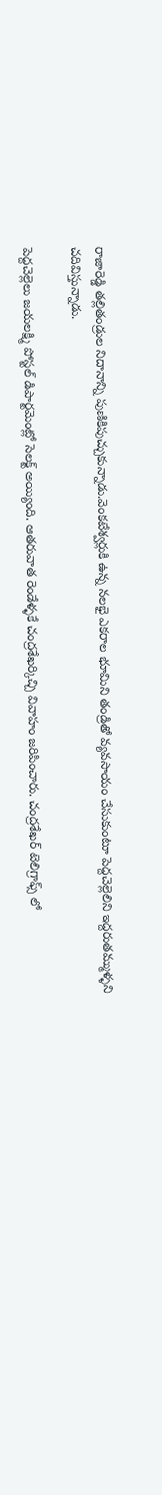రాజారెడ్డి తల్లితండ్రుల నిదానాన్ని పుణికిపుచ్చుకున్నాడు.వెంకటేశ్వర్లుకి ఉన్న నలభై ఎకరాల భూమిని తండ్రితో వ్యవసాయం చేసుకుంటూ పెద్దచెల్లెలిని ఇద్దరుతమ్ముళ్ళని చదివిస్తున్నాడు.

పెద్దచెల్లెలు జయలక్ష్మి పోస్టల్ డిపార్టమెంట్లో సెలక్ట్ అయ్యింది. ఆతరువాత రెండేళ్ళకే చంద్రశేఖర్కిచ్చి వివాహం జరిపించారు. చంద్రశేఖర్ టెలిగ్రాఫ్స్ లో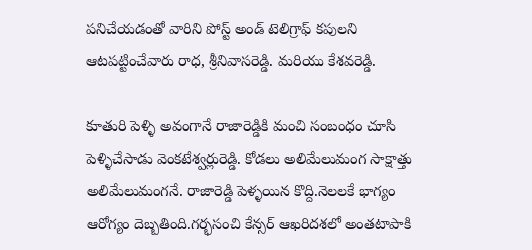పనిచేయడంతో వారిని పోస్ట్ అండ్ టెలిగ్రాఫ్ కపులని ఆటపట్టించేవారు రాధ, శ్రీనివాసరెడ్డి. మరియు కేశవరెడ్డి.

కూతురి పెళ్ళి అవంగానే రాజారెడ్డికి మంచి సంబంధం చూసి పెళ్ళిచేసాడు వెంకటేశ్వర్లురెడ్డి. కోడలు అలిమేలుమంగ సాక్షాత్తు అలిమేలుమంగనే. రాజారెడ్డి పెళ్ళయిన కొద్ది.నెలలకే భాగ్యం ఆరోగ్యం దెబ్బతింది.గర్భసంచి కేన్సర్ ఆఖరిదశలో అంతటాపాకి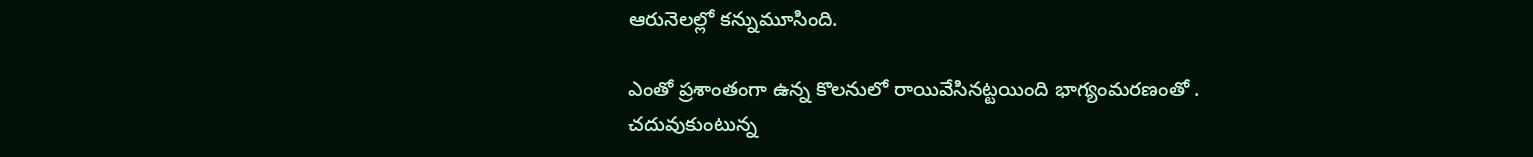ఆరునెలల్లో కన్నుమూసింది.

ఎంతో ప్రశాంతంగా ఉన్న కొలనులో రాయివేసినట్టయింది భాగ్యంమరణంతో . చదువుకుంటున్న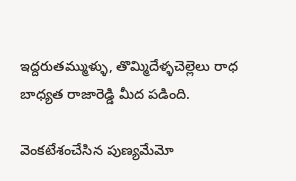ఇద్దరుతమ్ముళ్ళు, తొమ్మిదేళ్ళచెల్లెలు రాధ బాధ్యత రాజారెడ్డి మీద పడింది.

వెంకటేశంచేసిన పుణ్యమేమో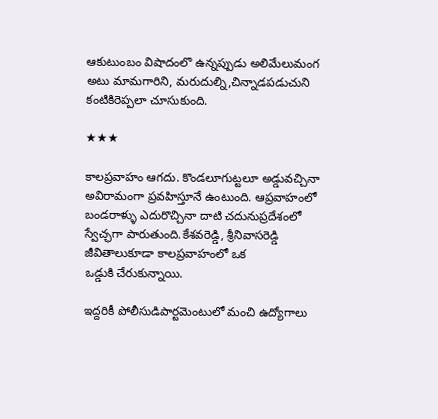ఆకుటుంబం విషాదంలొ ఉన్నప్పుడు అలిమేలుమంగ అటు మామగారిని, మరుదుల్ని,చిన్నాడపడుచుని కంటికిరెప్పలా చూసుకుంది.

★★★

కాలప్రవాహం ఆగదు. కొండలూగుట్టలూ అడ్డువచ్చినా అవిరామంగా ప్రవహిస్తూనే ఉంటుంది. ఆప్రవాహంలో బండరాళ్ళు ఎదురొచ్చినా దాటి చదునుప్రదేశంలో స్వేచ్ఛగా పారుతుంది.కేశవరెడ్డి, శ్రీనివాసరెడ్డి జీవితాలుకూడా కాలప్రవాహంలో ఒక
ఒడ్డుకి చేరుకున్నాయి.

ఇద్దరికీ పోలీసుడిపార్టమెంటులో మంచి ఉద్యోగాలు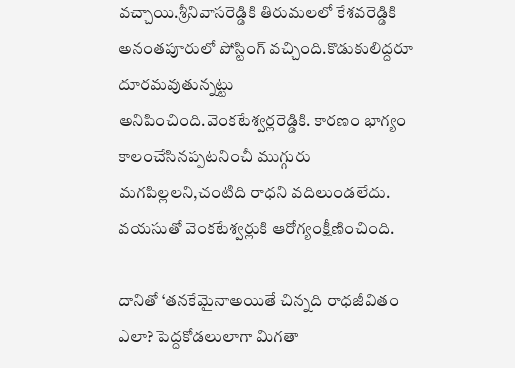వచ్చాయి.శ్రీనివాసరెడ్డికి తిరుమలలో కేశవరెడ్డికి అనంతపూరులో పోస్టింగ్ వచ్చింది.కొడుకులిద్దరూ దూరమవుతున్నట్టు అనిపించింది.వెంకటేశ్వర్లరెడ్డికి. కారణం భాగ్యం కాలంచేసినప్పటనించీ ముగ్గురు మగపిల్లలని,చంటిది రాధని వదిలుండలేదు.
వయసుతో వెంకటేశ్వర్లుకి ఆరోగ్యంక్షీణించింది.

దానితో ‘తనకేమైనాఅయితే చిన్నది రాధజీవితం ఎలా? పెద్దకోడలులాగా మిగతా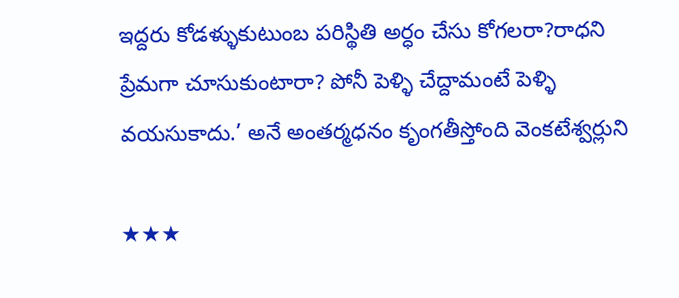ఇద్దరు కోడళ్ళుకుటుంబ పరిస్థితి అర్ధం చేసు కోగలరా?రాధని ప్రేమగా చూసుకుంటారా? పోనీ పెళ్ళి చేద్దామంటే పెళ్ళి వయసుకాదు.’ అనే అంతర్మధనం కృంగతీస్తోంది వెంకటేశ్వర్లుని

★★★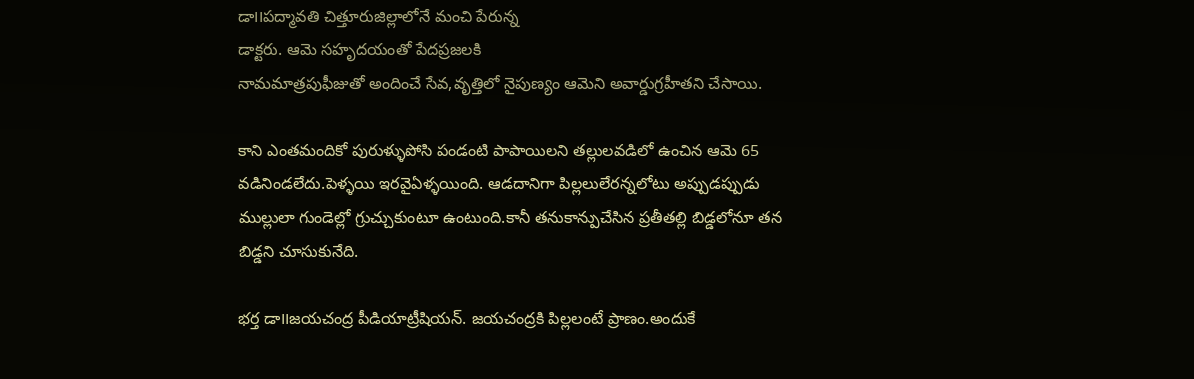డా౹౹పద్మావతి చిత్తూరుజిల్లాలోనే మంచి పేరున్న
డాక్టరు. ఆమె సహృదయంతో పేదప్రజలకి
నామమాత్రపుఫీజుతో అందించే సేవ,వృత్తిలో నైపుణ్యం ఆమెని అవార్డుగ్రహీతని చేసాయి.

కాని ఎంతమందికో పురుళ్ళుపోసి పండంటి పాపాయిలని తల్లులవడి‌లో ఉంచిన ఆమె 65 వడినిండలేదు.పెళ్ళయి ఇరవైఏళ్ళయింది. ఆడదానిగా పిల్లలులేరన్నలోటు అప్పుడప్పుడు ముల్లులా గుండెల్లో గ్రుచ్చుకుంటూ ఉంటుంది.కానీ తనుకాన్పుచేసిన ప్రతీతల్లి బిడ్డలోనూ తన బిడ్డని చూసుకునేది.

భర్త డా౹౹జయచంద్ర పీడియాట్రీషియన్. జయచంద్రకి పిల్లలంటే ప్రాణం.అందుకే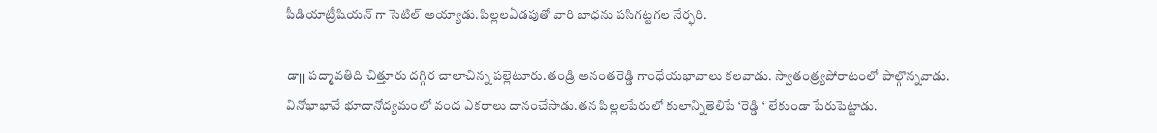పీడియాట్రీషియన్ గా సెటిల్ అయ్యాడు.పిల్లలఏడపుతో వారి బాధను పసిగట్టగల నేర్ఫరి.

డా౹౹ పద్మావతిది చిత్తూరు దగ్గిర చాలాచిన్న పల్లెటూరు.తండ్రి అనంతరెడ్డి గాంధేయభావాలు కలవాడు. స్వాతంత్ర్యపోరాటంలో పాల్గొన్నవాడు. వినోభాభావే భూదానోద్యమంలో వంద ఎకరాలు దానంచేసాడు.తన పిల్లలపేరులో కులాన్నితెలిపే ‘రెడ్డి ‘ లేకుండా పేరుపెట్టాడు.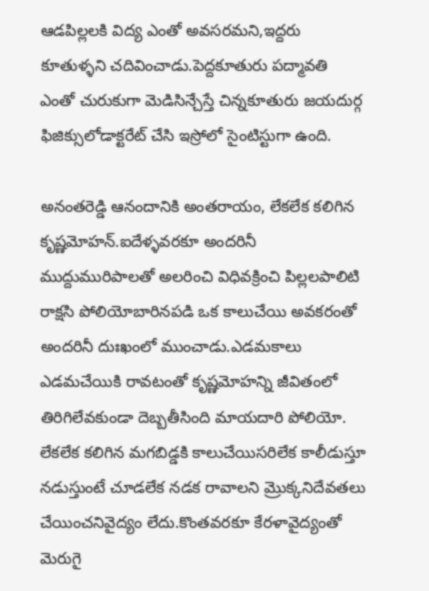ఆడపిల్లలకి విద్య ఎంతో అవసరమని,ఇద్దరు కూతుళ్ళని చదివించాడు.పెద్దకూతురు పద్మావతి ఎంతో చురుకుగా మెడిసిన్చేస్తే చిన్నకూతురు జయదుర్గ ఫిజిక్సులోడాక్టరేట్ చేసి ఇస్రోలో సైంటిస్టుగా ఉంది.

అనంతరెడ్డి ఆనందానికి అంతరాయం, లేకలేక కలిగిన కృష్ణమోహన్.ఐదేళ్ళవరకూ అందరినీ ముద్దుమురిపాలతో అలరించి విధివక్రించి పిల్లలపాలిటి రాక్షసి పోలియోబారినపడి ఒక కాలుచేయి అవకరంతో అందరినీ దుఃఖంలో ముంచాడు.ఎడమకాలు ఎడమచేయికి రావటంతో కృష్ణమోహన్ని జీవితంలో తిరిగిలేవకుండా దెబ్బతీసింది మాయదారి పోలియో.
లేకలేక కలిగిన మగబిడ్డకి కాలుచేయిసరిలేక కాలీడుస్తూ నడుస్తుంటే చూడలేక నడక రావాలని మ్రొక్కనిదేవతలు చేయించనివైద్యం లేదు.కొంతవరకూ కేరళావైద్యంతో మెరుగై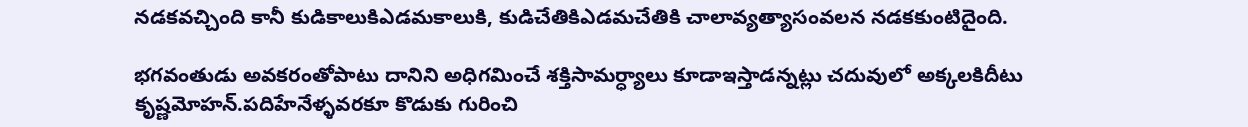నడకవచ్చింది కానీ కుడికాలుకిఎడమకాలుకి, కుడిచేతికిఎడమచేతికి చాలావ్యత్యాసంవలన నడకకుంటిదైంది.

భగవంతుడు అవకరంతోపాటు దానిని అధిగమించే శక్తిసామర్ధ్యాలు కూడాఇస్తాడన్నట్లు చదువులో అక్కలకిదీటు కృష్ణమోహన్.పదిహేనేళ్ళవరకూ కొడుకు గురించి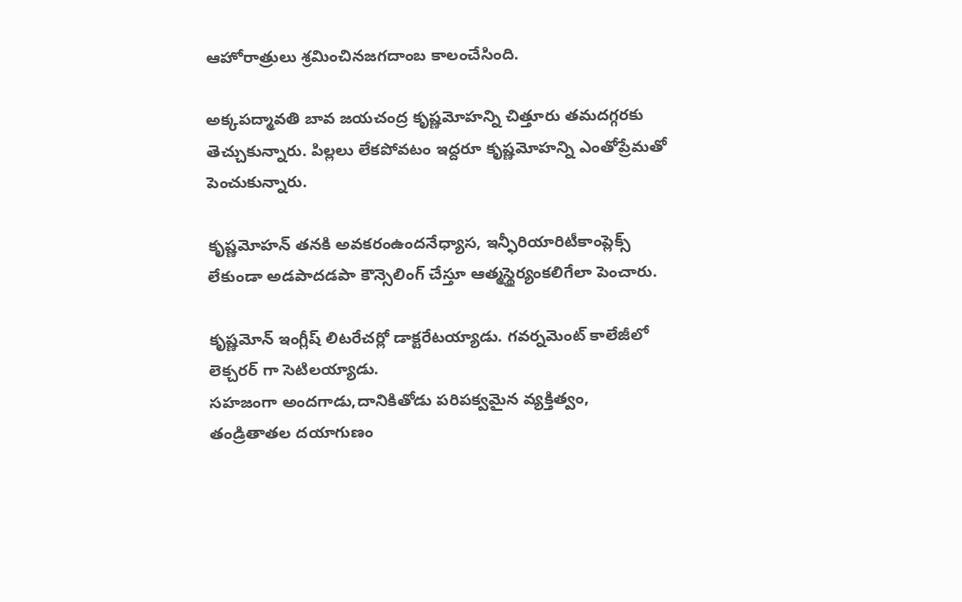ఆహోరాత్రులు శ్రమించినజగదాంబ కాలంచేసింది.

అక్కపద్మావతి బావ జయచంద్ర కృష్ణమోహన్ని చిత్తూరు తమదగ్గరకు తెచ్చుకున్నారు. పిల్లలు లేకపోవటం ఇద్దరూ కృష్ణమోహన్ని ఎంతోప్రేమతో పెంచుకున్నారు.

కృష్ణమోహన్ తనకి అవకరంఉందనేధ్యాస, ఇన్ఫీరియారిటీకాంప్లెక్స్ లేకుండా అడపాదడపా కౌన్సెలింగ్ చేస్తూ ఆత్మస్థైర్యంకలిగేలా పెంచారు.

కృష్ణమోన్ ఇంగ్లీష్ లిటరేచర్లో డాక్టరేటయ్యాడు. గవర్నమెంట్ కాలేజీలో లెక్చరర్ గా సెటిలయ్యాడు.
సహజంగా అందగాడు,దానికితోడు పరిపక్వమైన వ్యక్తిత్వం, తండ్రితాతల దయాగుణం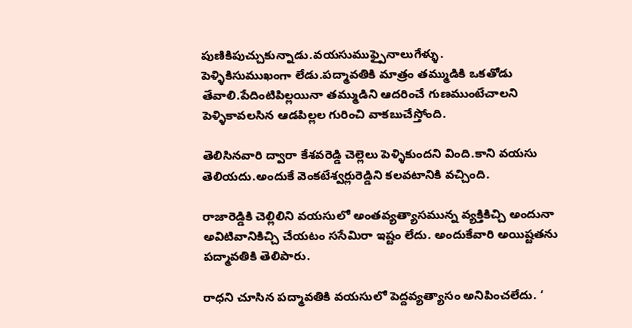పుణికిపుచ్చుకున్నాడు.వయసుముఫ్పైనాలుగేళ్ళు.
పెళ్ళికిసుముఖంగా లేడు.పద్మావతికి మాత్రం తమ్ముడికి ఒకతోడు తేవాలి.పేదింటిపిల్లయినా తమ్ముడిని ఆద‌రించే గుణముంటేచాలని పెళ్ళికావలసిన ఆడపిల్లల గురించి వాకబుచేస్తోంది.

తెలిసినవారి ద్వారా కేశవరెడ్డి చెల్లెలు పెళ్ళికుందని వింది.కాని వయసు తెలియదు.అందుకే వెంకటేశ్వర్లురెడ్డిని కలవటానికి వచ్చింది.

రాజారెడ్డికి చెల్లిలిని వయసులో అంతవ్యత్యాసమున్న వ్యక్తికిచ్చి అందునా అవిటివానికిచ్చి చేయటం ససేమిరా ఇష్టం లేదు. అందుకేవారి అయిష్టతను పద్మావతికి తెలిపారు.

రాధని చూసిన పద్మావతికి వయసులో పెద్దవ్యత్యాసం అనిపించలేదు. ‘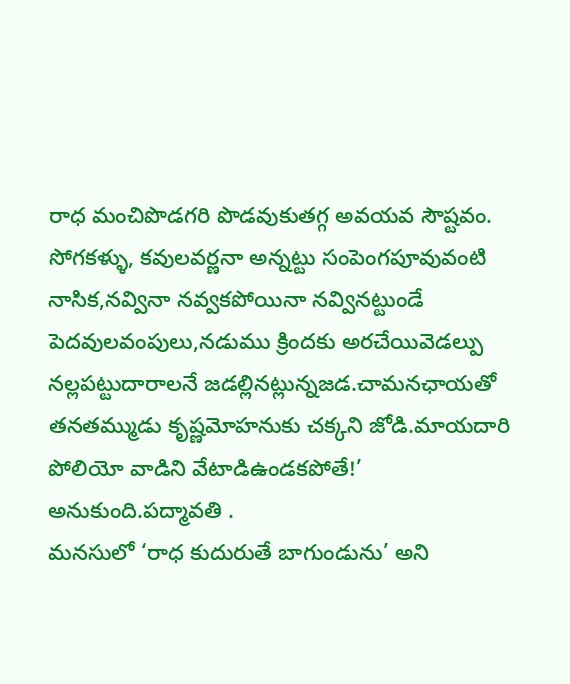రాధ మంచిపొడగరి పొడవుకుతగ్గ అవయవ సౌష్టవం. సోగకళ్ళు, కవులవర్ణనా అన్నట్టు సంపెంగపూవువంటి నాసిక,నవ్వినా నవ్వకపోయినా నవ్వినట్టుండే పెదవులవంపులు,నడుము క్రిందకు అరచేయివెడల్పు నల్లపట్టుదారాలనే జడల్లినట్లున్నజడ.చామనఛాయతో తనతమ్ముడు కృష్ణమోహనుకు చక్కని జోడి.మాయదారి పోలియో వాడిని వేటాడిఉండకపోతే!’ అనుకుంది.పద్మావతి .
మనసులో ‘రాధ కుదురుతే బాగుండును’ అని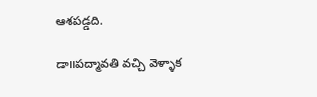ఆశపడ్డది.

డా౹౹పద్మావతి వచ్చి వెళ్ళాక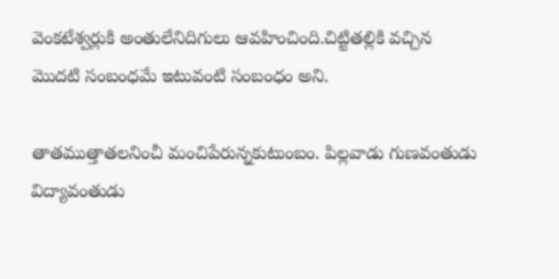వెంకటేశ్వర్లుకి అంతులేనిదిగులు ఆవహించింది.చిట్టితల్లికి వచ్చిన
మొదటి సంబంధమే ఇటువంటి సంబంధం అని.

తాతముత్తాతలనించీ మంచిపేరున్నకుటుంబం. పిల్లవాడు గుణవంతుడు విద్యావంతుడు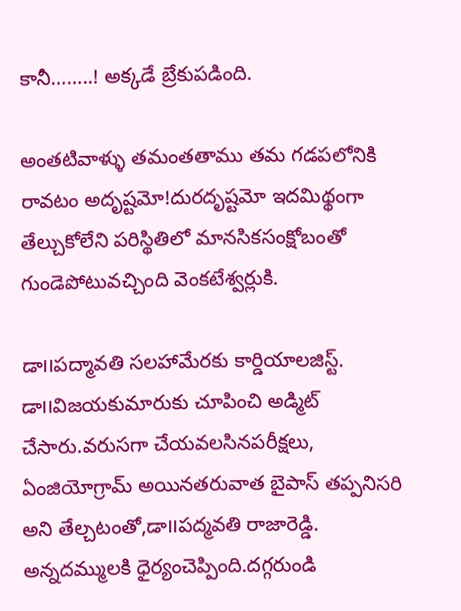కానీ……..! అక్కడే బ్రేకుపడింది.

అంతటివాళ్ళు తమంతతాము తమ గడపలోనికి రావటం అదృష్టమో!దురదృష్టమో ఇదమిథ్థంగా తేల్చుకోలేని పరిస్థితిలో మానసికసంక్షోబంతో గుండెపోటువచ్చింది వెంకటేశ్వర్లుకి.

డా౹౹పద్మావతి సలహామేరకు కార్డియాలజిస్ట్. డా౹౹విజయకుమారుకు చూపించి అడ్మిట్ చేసారు.వరుసగా చేయవలసినపరీక్షలు, ఏంజియోగ్రామ్ అయినతరువాత బైపాస్ తప్పనిసరి అని తేల్చటంతో,డా౹౹పద్మవతి రాజారెడ్డి. అన్నదమ్ములకి ధైర్యంచెప్పింది.దగ్గరుండి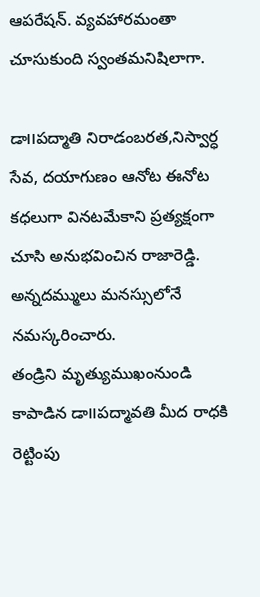ఆపరేషన్. వ్యవహారమంతా చూసుకుంది స్వంతమనిషిలాగా.

డా౹౹పద్మాతి నిరాడంబరత,నిస్వార్ధ సేవ, దయాగుణం ఆనోట ఈనోట కధలుగా వినటమేకాని ప్రత్యక్షంగా చూసి అనుభవించిన రాజారెడ్డి. అన్నదమ్ములు మనస్సులోనే నమస్కరించారు.
తండ్రిని మృత్యుముఖంనుండి కాపాడిన డా౹౹పద్మావతి మీద రాధకి రెట్టింపు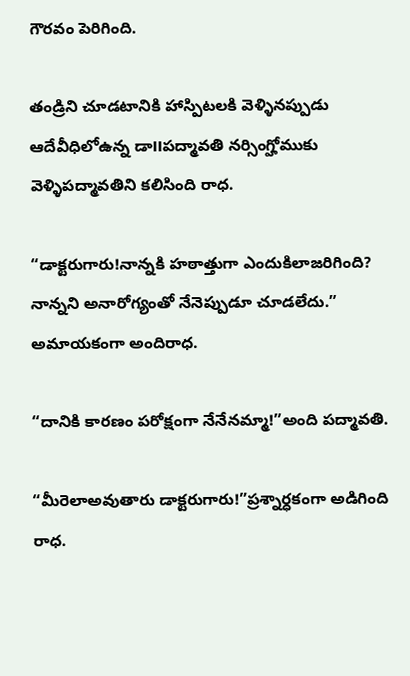గౌరవం పెరిగింది.

తండ్రిని చూడటానికి హాస్పిటలకి వెళ్ళినప్పుడు ఆదేవీధిలోఉన్న డా౹౹పద్మావతి నర్సింగ్హోముకు వెళ్ళిపద్మావతిని కలిసింది రాధ.

“డాక్టరుగారు!నాన్నకి హఠాత్తుగా ఎందుకిలాజరిగింది? నాన్నని అనారోగ్యంతో నేనెప్పుడూ చూడలేదు.” అమాయకంగా అందిరాధ.

“దానికి కారణం పరోక్షంగా నేనేనమ్మా!”అంది పద్మావతి.

“మీరెలాఅవుతారు డాక్టరుగారు!”ప్రశ్నార్ధకంగా అడిగింది రాధ.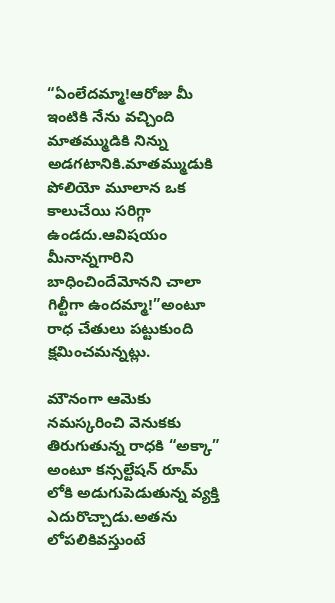“ఏంలేదమ్మా!ఆరోజు మీ ఇంటికి నేను వచ్చింది మాతమ్ముడికి నిన్ను అడగటానికి.మాతమ్ముడుకి పోలియో మూలాన ఒక కాలుచేయి సరిగ్గా ఉండదు.ఆవిషయం మీనాన్నగారిని బాధించిందేమోనని చాలా గిల్టీగా ఉందమ్మా!”అంటూ రాధ చేతులు పట్టుకుంది క్షమించమన్నట్లు.

మౌనంగా ఆమెకు నమస్కరించి వెనుకకు తిరుగుతున్న రాధకి “అక్కా” అంటూ కన్సల్టేషన్ రూమ్ లోకి అడుగుపెడుతున్న వ్యక్తి ఎదురొచ్చాడు.అతను లోపలికివస్తుంటే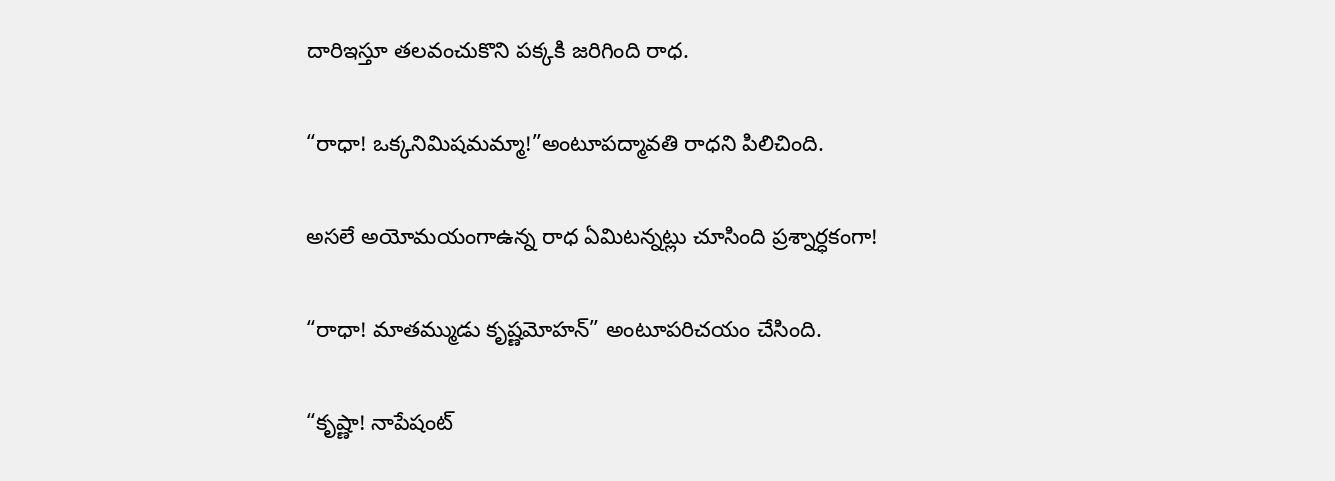దారిఇస్తూ తలవంచుకొని పక్కకి జరిగింది రాధ.

“రాధా! ఒక్కనిమిషమమ్మా!”అంటూపద్మావతి రాధని పిలిచింది.

అసలే అయోమయంగాఉన్న రాధ ఏమిటన్నట్లు చూసింది ప్రశ్నార్ధకంగా!

“రాధా! మాతమ్ముడు కృష్ణమోహన్” అంటూపరిచయం చేసింది.

“కృష్ణా! నాపేషంట్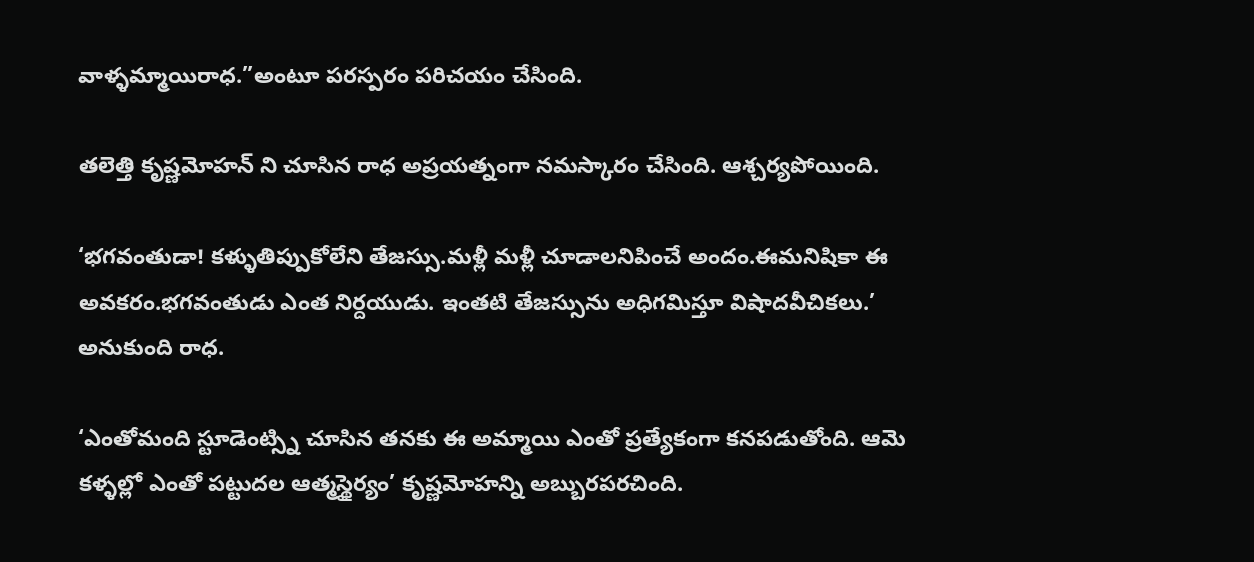వాళ్ళమ్మాయిరాధ.”అంటూ పరస్పరం పరిచయం చేసింది.

తలెత్తి కృష్ణమోహన్ ని చూసిన రాధ అప్రయత్నంగా నమస్కారం చేసింది. ఆశ్చర్యపోయింది.

‘భగవంతుడా! కళ్ళుతిప్పుకోలేని తేజస్సు.మళ్లీ మళ్లీ చూడాలనిపించే అందం.ఈమనిషికా ఈ అవకరం.భగవంతుడు ఎంత నిర్దయుడు. ఇంతటి తేజస్సును అధిగమిస్తూ విషాదవీచికలు.’ అనుకుంది రాధ.

‘ఎంతోమంది స్టూడెంట్స్ని చూసిన తనకు ఈ అమ్మాయి ఎంతో ప్రత్యేకంగా కనపడుతోంది. ఆమె కళ్ళల్లో ఎంతో పట్టుదల ఆత్మస్థైర్యం’ కృష్ణమోహన్ని అబ్బురపరచింది.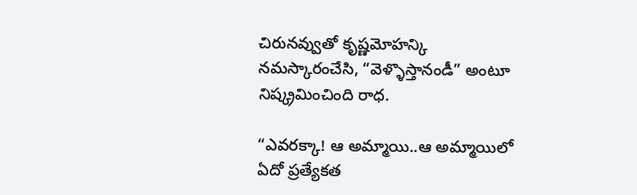చిరునవ్వుతో కృష్ణమోహన్కి నమస్కారంచేసి, “వెళ్ళొస్తానండీ” అంటూ నిష్క్రమించింది రాధ.

“ఎవరక్కా! ఆ అమ్మాయి..ఆ అమ్మాయిలో ఏదో ప్రత్యేకత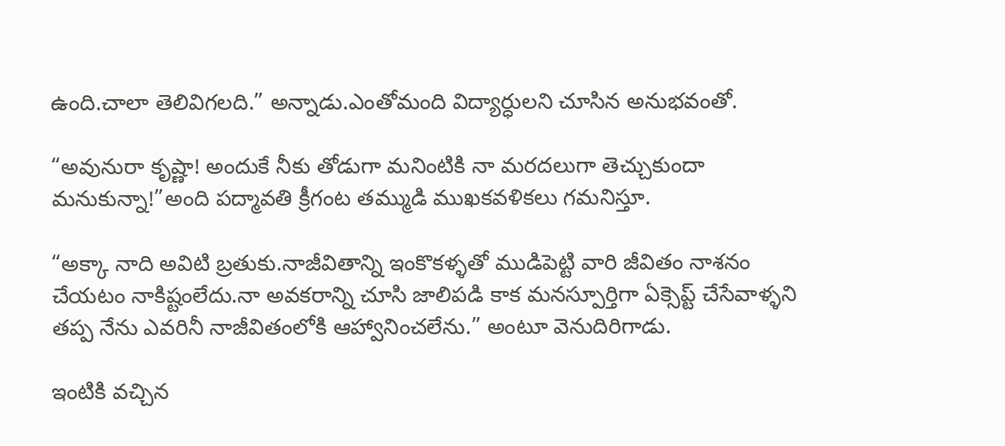ఉంది.చాలా తెలివిగలది.” అన్నాడు.ఎంతోమంది విద్యార్ధులని చూసిన అనుభవంతో.

“అవునురా కృష్ణా! అందుకే నీకు తోడుగా మనింటికి నా మరదలుగా తెచ్చుకుందా మనుకున్నా!”అంది పద్మావతి క్రీగంట తమ్ముడి ముఖకవళికలు గమనిస్తూ.

“అక్కా నాది అవిటి బ్రతుకు.నాజీవితాన్ని ఇంకొకళ్ళతో ముడిపెట్టి వారి జీవితం నాశనం చేయటం నాకిష్టంలేదు.నా అవకరాన్ని చూసి జాలిపడి కాక మనస్పూర్తిగా ఏక్సెప్ట్ చేసేవాళ్ళని తప్ప నేను ఎవరినీ నాజీవితంలోకి ఆహ్వానించలేను.” అంటూ వెనుదిరిగాడు.

ఇంటికి వచ్చిన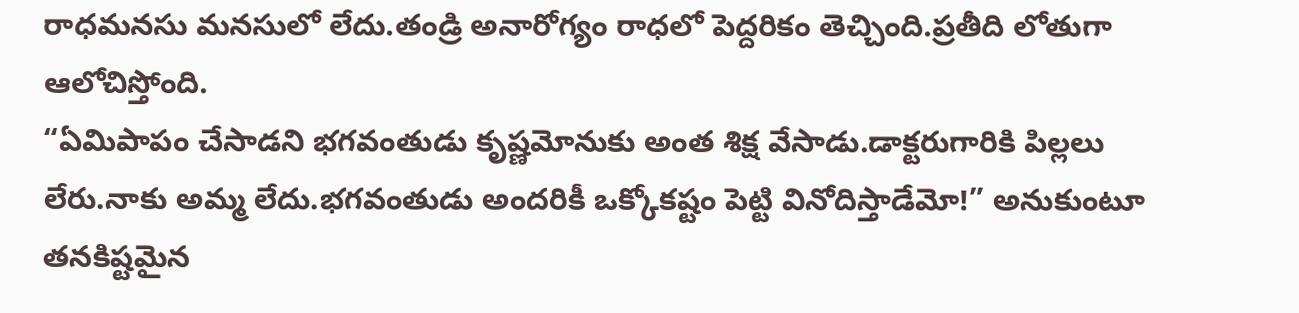రాధమనసు మనసులో లేదు.తండ్రి అనారోగ్యం రాధలో పెద్దరికం తెచ్చింది.ప్రతీది లోతుగా ఆలోచిస్తోంది.
“ఏమిపాపం చేసాడని భగవంతుడు కృష్ణమోనుకు అంత శిక్ష వేసాడు.డాక్టరుగారికి పిల్లలు లేరు.నాకు అమ్మ లేదు.భగవంతుడు అందరికీ ఒక్కోకష్టం పెట్టి వినోదిస్తాడేమో!” అనుకుంటూ తనకిష్టమైన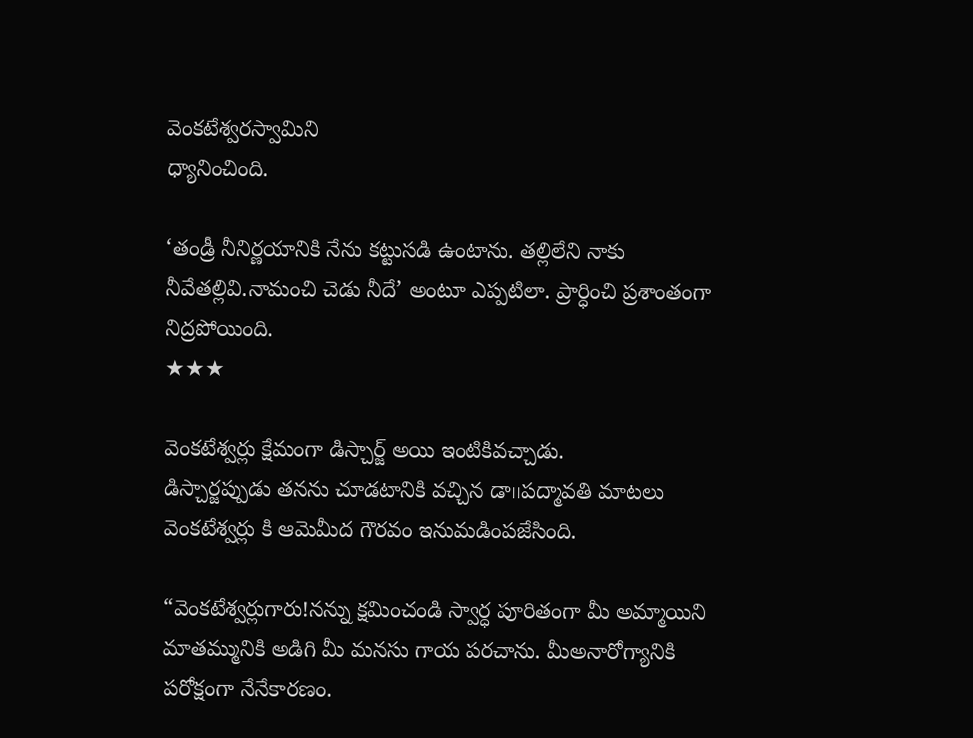వెంకటేశ్వరస్వామిని
ధ్యానించింది.

‘తండ్రీ నీనిర్ణయానికి నేను కట్టుసడి ఉంటాను. తల్లిలేని నాకు నీవేతల్లివి.నామంచి చెడు నీదే’ అంటూ ఎప్పటిలా. ప్రార్ధించి ప్రశాంతంగా నిద్రపోయింది.
★★★

వెంకటేశ్వర్లు క్షేమంగా డిస్చార్జ్ అయి ఇంటికివచ్చాడు.
డిస్చార్జప్పుడు తనను చూడటానికి వచ్చిన డా౹౹పద్మావతి మాటలు వెంకటేశ్వర్లు కి ఆమెమీద గౌరవం ఇనుమడింపజేసింది.

“వెంకటేశ్వర్లుగారు!నన్ను క్షమించండి స్వార్ధ పూరితంగా మీ అమ్మాయిని మాతమ్మునికి అడిగి మీ మనసు గాయ పరచాను. మీఅనారోగ్యానికి పరోక్షంగా నేనేకారణం.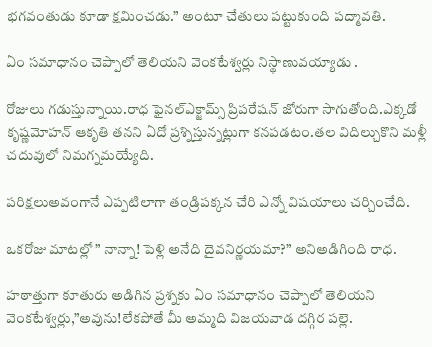భగవంతుడు కూడా క్షమించడు.” అంటూ చేతులు పట్టుకుంది పద్మావతి.

ఏం సమాధానం చెప్పాలో తెలియని వెంకటేశ్వర్లు నిస్థాణువయ్యాడు .

రోజులు గడుస్తున్నాయి.రాధ ఫైనల్ఎక్జామ్స్ ప్రిపరేషన్ జోరుగా సాగుతోంది.ఎక్కడో కృష్ణమోహన్ ఆకృతి తనని ఏదో ప్రశ్నిస్తున్నట్లుగా కనపడటం.తల విదిల్చుకొని మళ్లీ చదువులో నిమగ్నమయ్యేది.

పరిక్షలుఅవంగానే ఎప్పటిలాగా తండ్రిపక్కన చేరి ఎన్నో విషయాలు చర్చించేది.

ఒకరోజు మాటల్లో ” నాన్నా! పెళ్లి అనేది దైవనిర్ణయమా?” అనిఅడిగింది రాధ.

హఠాత్తుగా కూతురు అడిగిన ప్రశ్నకు ఏం సమాధానం చెప్పాలో తెలియని వెంకటేశ్వర్లు,”అవును!లేకపోతే మీ అమ్మది విజయవాడ దగ్గిర పల్లె.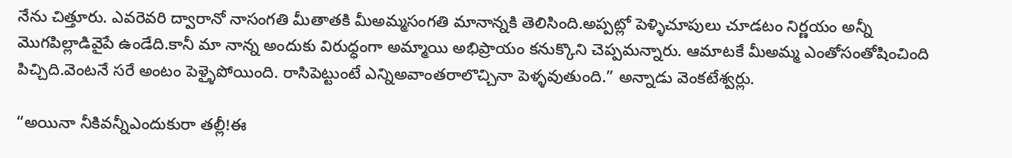నేను చిత్తూరు. ఎవరెవరి ద్వారానో నాసంగతి మీతాతకి మీఅమ్మసంగతి మానాన్నకి తెలిసింది.అప్పట్లో పెళ్ళిచూపులు చూడటం నిర్ణయం అన్నీ మొగపిల్లాడివైపే ఉండేది.కానీ మా నాన్న అందుకు విరుధ్ధంగా అమ్మాయి అభిప్రాయం కనుక్కొని చెప్పమన్నారు. ఆమాటకే మీఅమ్మ ఎంతోసంతోషించింది పిచ్చిది.వెంటనే సరే అంటం పెళ్ళైపోయింది. రాసిపెట్టుంటే ఎన్నిఅవాంతరాలొచ్చినా పెళ్ళవుతుంది.” అన్నాడు వెంకటేశ్వర్లు.

“అయినా నీకివన్నీఎందుకురా తల్లీ!ఈ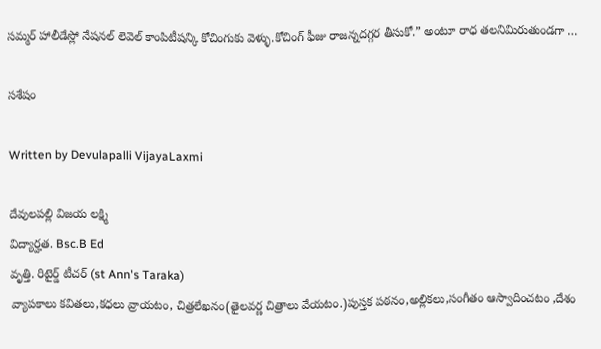సమ్మర్ హాలీడేస్లో నేషనల్ లెవెల్ కాంపిటీషన్కి కోచింగుకు వెళ్ళు.కోచింగ్ ఫీజు రాజన్నదగ్గర తీసుకో.” అంటూ రాధ తలనిమిరుతుండగా …

సశేషం

Written by Devulapalli VijayaLaxmi

దేవులపల్లి విజయ లక్ష్మి
విద్యార్హత. Bsc.B Ed
వృత్తి. రిటైర్డ్ టీచర్ (st Ann's Taraka)
వ్యాపకాలు కవితలు,కధలు వ్రాయటం, చిత్రలేఖనం(తైలవర్ణ చిత్రాలు వేయటం.)పుస్తక పఠనం,అల్లికలు,సంగీతం ఆస్వాదించటం ,దేశం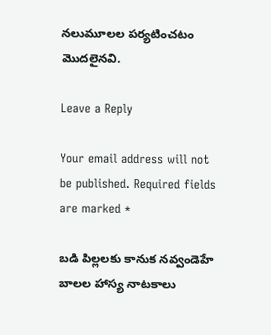నలుమూలల పర్యటించటం మొదలైనవి.

Leave a Reply

Your email address will not be published. Required fields are marked *

బడి పిల్లలకు కానుక నవ్వండెహే బాలల హాస్య నాటకాలు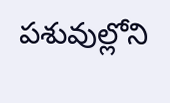పశువుల్లోని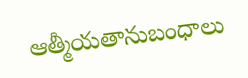ఆత్మీయతానుబంధాలు